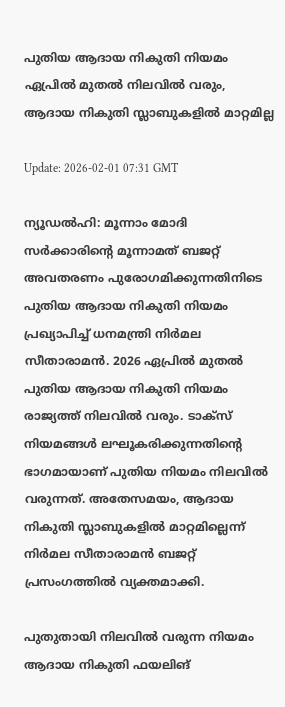പുതിയ ആദായ നികുതി നിയമം ഏപ്രില്‍ മുതല്‍ നിലവില്‍ വരും, ആദായ നികുതി സ്ലാബുകളില്‍ മാറ്റമില്ല

Update: 2026-02-01 07:31 GMT

ന്യൂഡല്‍ഹി: മൂന്നാം മോദി സര്‍ക്കാരിന്റെ മൂന്നാമത് ബജറ്റ് അവതരണം പുരോഗമിക്കുന്നതിനിടെ പുതിയ ആദായ നികുതി നിയമം പ്രഖ്യാപിച്ച് ധനമന്ത്രി നിര്‍മല സീതാരാമന്‍. 2026 ഏപ്രില്‍ മുതല്‍ പുതിയ ആദായ നികുതി നിയമം രാജ്യത്ത് നിലവില്‍ വരും. ടാക്‌സ് നിയമങ്ങള്‍ ലഘൂകരിക്കുന്നതിന്റെ ഭാഗമായാണ് പുതിയ നിയമം നിലവില്‍ വരുന്നത്. അതേസമയം, ആദായ നികുതി സ്ലാബുകളില്‍ മാറ്റമില്ലെന്ന് നിര്‍മല സീതാരാമന്‍ ബജറ്റ് പ്രസംഗത്തില്‍ വ്യക്തമാക്കി.

പുതുതായി നിലവില്‍ വരുന്ന നിയമം ആദായ നികുതി ഫയലിങ്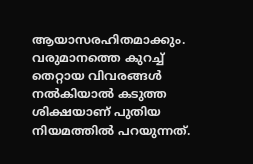ആയാസരഹിതമാക്കും. വരുമാനത്തെ കുറച്ച് തെറ്റായ വിവരങ്ങള്‍ നല്‍കിയാല്‍ കടുത്ത ശിക്ഷയാണ് പുതിയ നിയമത്തില്‍ പറയുന്നത്.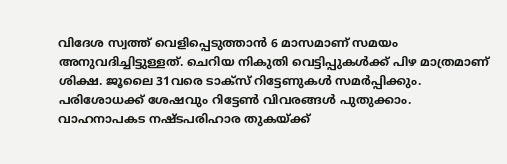വിദേശ സ്വത്ത് വെളിപ്പെടുത്താന്‍ 6 മാസമാണ് സമയം അനുവദിച്ചിട്ടുള്ളത്. ചെറിയ നികുതി വെട്ടിപ്പുകള്‍ക്ക് പിഴ മാത്രമാണ് ശിക്ഷ. ജൂലൈ 31വരെ ടാക്‌സ് റിട്ടേണുകള്‍ സമര്‍പ്പിക്കും. പരിശോധക്ക് ശേഷവും റിട്ടേണ്‍ വിവരങ്ങള്‍ പുതുക്കാം. വാഹനാപകട നഷ്ടപരിഹാര തുകയ്ക്ക്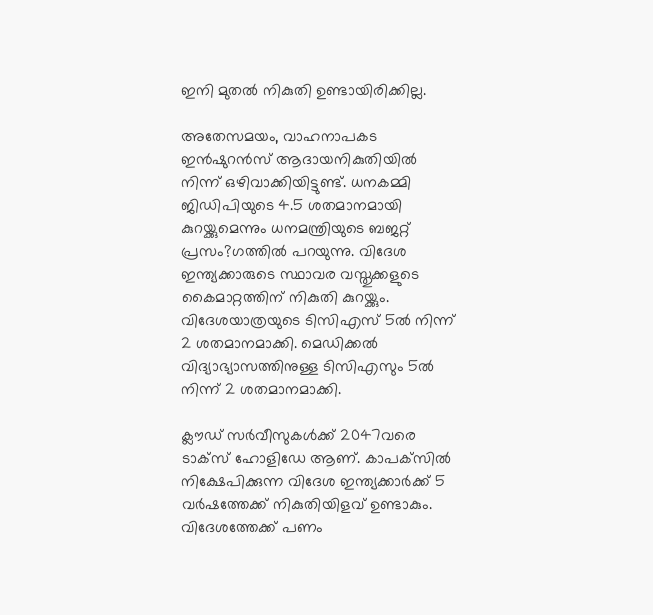ഇനി മുതല്‍ നികുതി ഉണ്ടായിരിക്കില്ല.

അതേസമയം, വാഹനാപകട ഇന്‍ഷുറന്‍സ് ആദായനികുതിയില്‍ നിന്ന് ഒഴിവാക്കിയിട്ടുണ്ട്. ധനകമ്മി ജിഡിപിയുടെ 4.5 ശതമാനമായി കുറയ്ക്കുമെന്നും ധനമന്ത്രിയുടെ ബജറ്റ് പ്രസം?ഗത്തില്‍ പറയുന്നു. വിദേശ ഇന്ത്യക്കാരുടെ സ്ഥാവര വസ്തുക്കളുടെ കൈമാറ്റത്തിന് നികുതി കുറയ്ക്കും. വിദേശയാത്രയുടെ ടിസിഎസ് 5ല്‍ നിന്ന് 2 ശതമാനമാക്കി. മെഡിക്കല്‍ വിദ്യാഭ്യാസത്തിനുള്ള ടിസിഎസും 5ല്‍ നിന്ന് 2 ശതമാനമാക്കി.

ക്ലൗഡ് സര്‍വീസുകള്‍ക്ക് 2047വരെ ടാക്‌സ് ഹോളിഡേ ആണ്. കാപക്‌സില്‍ നിക്ഷേപിക്കുന്ന വിദേശ ഇന്ത്യക്കാര്‍ക്ക് 5 വര്‍ഷത്തേക്ക് നികുതിയിളവ് ഉണ്ടാകും. വിദേശത്തേക്ക് പണം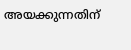അയക്കുന്നതിന്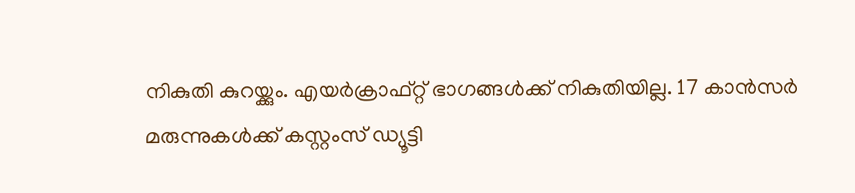നികുതി കുറയ്ക്കും. എയര്‍ക്രാഫ്റ്റ് ഭാഗങ്ങള്‍ക്ക് നികുതിയില്ല. 17 കാന്‍സര്‍ മരുന്നുകള്‍ക്ക് കസ്റ്റംസ് ഡ്യൂട്ടി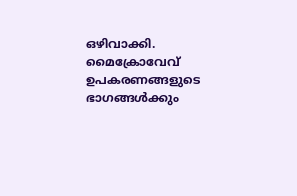ഒഴിവാക്കി. മൈക്രോവേവ് ഉപകരണങ്ങളുടെ ഭാഗങ്ങള്‍ക്കും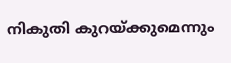നികുതി കുറയ്ക്കുമെന്നും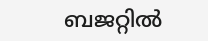ബജറ്റില്‍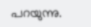പറയുന്നു.